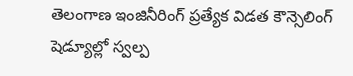తెలంగాణ ఇంజినీరింగ్ ప్రత్యేక విడత కౌన్సెలింగ్ షెడ్యూల్లో స్వల్ప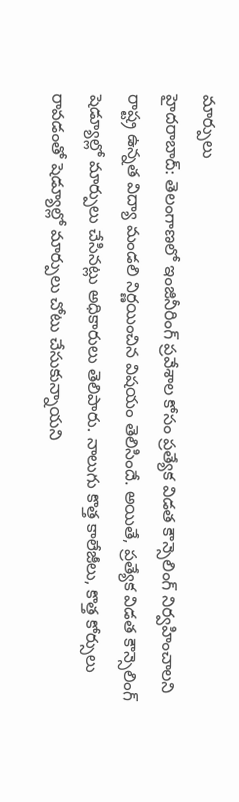మార్పులు
హైదరాబాద్: తెలంగాణలో ఇంజినీరింగ్ ప్రవేశాల కోసం ప్రత్యేక విడత కౌన్సెలింగ్ నిర్వహించాలని రాష్ట్ర ఉన్నత విద్యా మండలి నిర్ణయించిన విషయం తెలిసిందే. అయితే, ప్రత్యేక విడత కౌన్సెలింగ్ షెడ్యూల్లో మార్పులు చేసినట్లు అధికారులు తెలిపారు. నాలుగు కొత్త కాలేజీలు, కొత్త కోర్సులు రావడంతో షెడ్యూల్లో మార్పులు చోటు చేసుకున్నాయని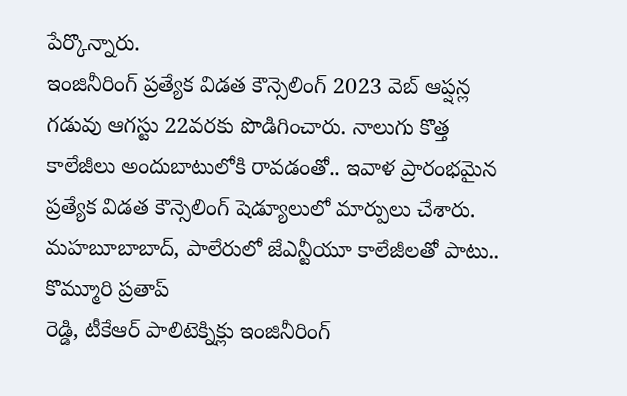పేర్కొన్నారు.
ఇంజినీరింగ్ ప్రత్యేక విడత కౌన్సెలింగ్ 2023 వెబ్ ఆప్షన్ల గడువు ఆగస్టు 22వరకు పొడిగించారు. నాలుగు కొత్త కాలేజీలు అందుబాటులోకి రావడంతో.. ఇవాళ ప్రారంభమైన ప్రత్యేక విడత కౌన్సెలింగ్ షెడ్యూలులో మార్పులు చేశారు. మహబూబాబాద్, పాలేరులో జేఎన్టీయూ కాలేజీలతో పాటు.. కొమ్మూరి ప్రతాప్
రెడ్డి, టీకేఆర్ పాలిటెక్నిక్లు ఇంజినీరింగ్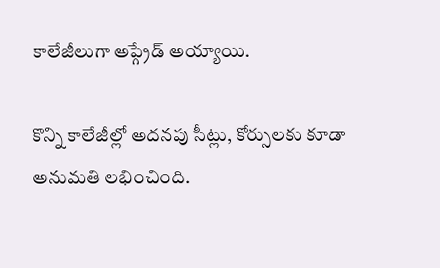కాలేజీలుగా అప్గ్రేడ్ అయ్యాయి.

కొన్ని కాలేజీల్లో అదనపు సీట్లు, కోర్సులకు కూడా అనుమతి లభించింది.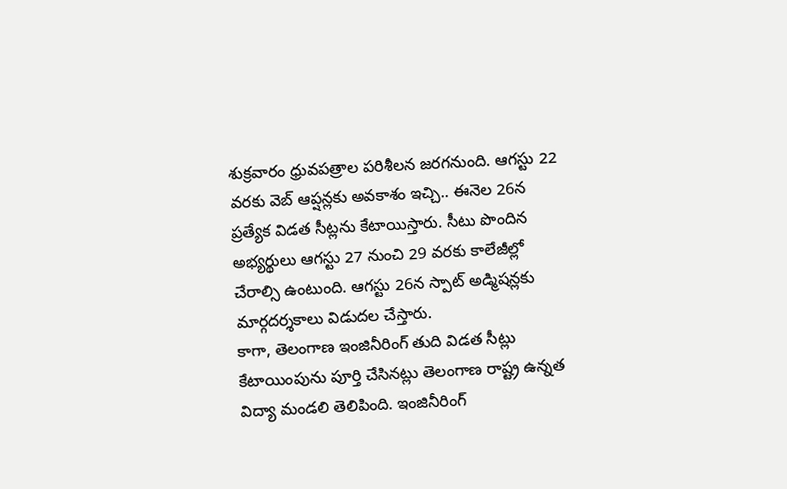శుక్రవారం ధ్రువపత్రాల పరిశీలన జరగనుంది. ఆగస్టు 22 వరకు వెబ్ ఆప్షన్లకు అవకాశం ఇచ్చి.. ఈనెల 26న ప్రత్యేక విడత సీట్లను కేటాయిస్తారు. సీటు పొందిన అభ్యర్థులు ఆగస్టు 27 నుంచి 29 వరకు కాలేజీల్లో చేరాల్సి ఉంటుంది. ఆగస్టు 26న స్పాట్ అడ్మిషన్లకు మార్గదర్శకాలు విడుదల చేస్తారు.
కాగా, తెలంగాణ ఇంజినీరింగ్ తుది విడత సీట్లు కేటాయింపును పూర్తి చేసినట్లు తెలంగాణ రాష్ట్ర ఉన్నత విద్యా మండలి తెలిపింది. ఇంజినీరింగ్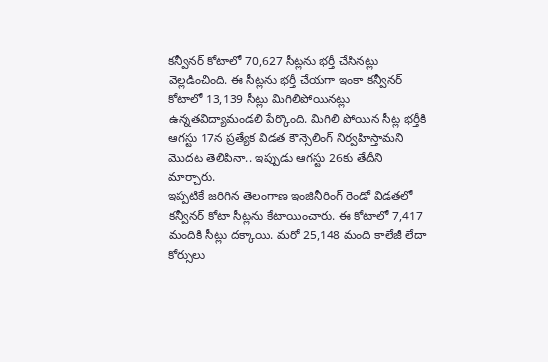కన్వీనర్ కోటాలో 70,627 సీట్లను భర్తీ చేసినట్లు వెల్లడించింది. ఈ సీట్లను భర్తీ చేయగా ఇంకా కన్వీనర్ కోటాలో 13,139 సీట్లు మిగిలిపోయినట్లు ఉన్నతవిద్యామండలి పేర్కొంది. మిగిలి పోయిన సీట్ల భర్తీకి ఆగస్టు 17న ప్రత్యేక విడత కౌన్సెలింగ్ నిర్వహిస్తామని మొదట తెలిపినా.. ఇప్పుడు ఆగస్టు 26కు తేదీని మార్చారు.
ఇప్పటికే జరిగిన తెలంగాణ ఇంజినీరింగ్ రెండో విడతలో కన్వీనర్ కోటా సీట్లను కేటాయించారు. ఈ కోటాలో 7,417 మందికి సీట్లు దక్కాయి. మరో 25,148 మంది కాలేజీ లేదా కోర్సులు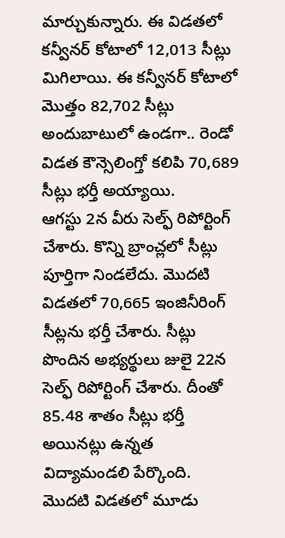మార్చుకున్నారు. ఈ విడతలో కన్వీనర్ కోటాలో 12,013 సీట్లు మిగిలాయి. ఈ కన్వీనర్ కోటాలో మొత్తం 82,702 సీట్లు అందుబాటులో ఉండగా.. రెండో విడత కౌన్సెలింగ్తో కలిపి 70,689 సీట్లు భర్తీ అయ్యాయి.
ఆగస్టు 2న వీరు సెల్ఫ్ రిపోర్టింగ్ చేశారు. కొన్ని బ్రాంచ్లలో సీట్లు పూర్తిగా నిండలేదు. మొదటి విడతలో 70,665 ఇంజినీరింగ్ సీట్లను భర్తీ చేశారు. సీట్లు పొందిన అభ్యర్థులు జులై 22న సెల్ఫ్ రిపోర్టింగ్ చేశారు. దీంతో 85.48 శాతం సీట్లు భర్తీ అయినట్లు ఉన్నత విద్యామండలి పేర్కొంది. మొదటి విడతలో మూడు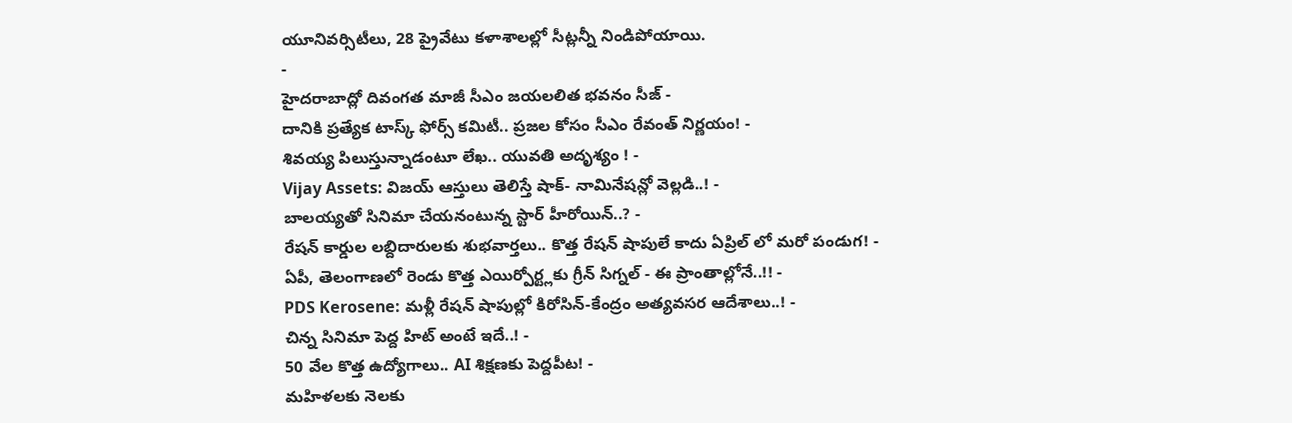యూనివర్సిటీలు, 28 ప్రైవేటు కళాశాలల్లో సీట్లన్నీ నిండిపోయాయి.
-
హైదరాబాద్లో దివంగత మాజీ సీఎం జయలలిత భవనం సీజ్ -
దానికి ప్రత్యేక టాస్క్ ఫోర్స్ కమిటీ.. ప్రజల కోసం సీఎం రేవంత్ నిర్ణయం! -
శివయ్య పిలుస్తున్నాడంటూ లేఖ.. యువతి అదృశ్యం ! -
Vijay Assets: విజయ్ ఆస్తులు తెలిస్తే షాక్- నామినేషన్లో వెల్లడి..! -
బాలయ్యతో సినిమా చేయనంటున్న స్టార్ హీరోయిన్..? -
రేషన్ కార్డుల లబ్దిదారులకు శుభవార్తలు.. కొత్త రేషన్ షాపులే కాదు ఏప్రిల్ లో మరో పండుగ! -
ఏపీ, తెలంగాణలో రెండు కొత్త ఎయిర్పోర్ట్లకు గ్రీన్ సిగ్నల్ - ఈ ప్రాంతాల్లోనే..!! -
PDS Kerosene: మళ్లీ రేషన్ షాపుల్లో కిరోసిన్-కేంద్రం అత్యవసర ఆదేశాలు..! -
చిన్న సినిమా పెద్ద హిట్ అంటే ఇదే..! -
50 వేల కొత్త ఉద్యోగాలు.. AI శిక్షణకు పెద్దపీట! -
మహిళలకు నెలకు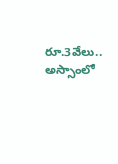రూ.3వేలు.. అస్సాంలో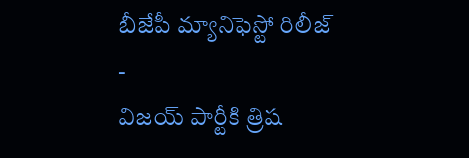బీజేపీ మ్యానిఫెస్టో రిలీజ్ -
విజయ్ పార్టీకి త్రిష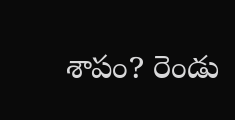శాపం? రెండు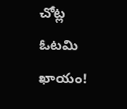చోట్ల ఓటమి ఖాయం!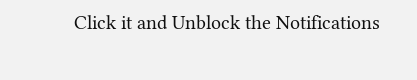Click it and Unblock the Notifications